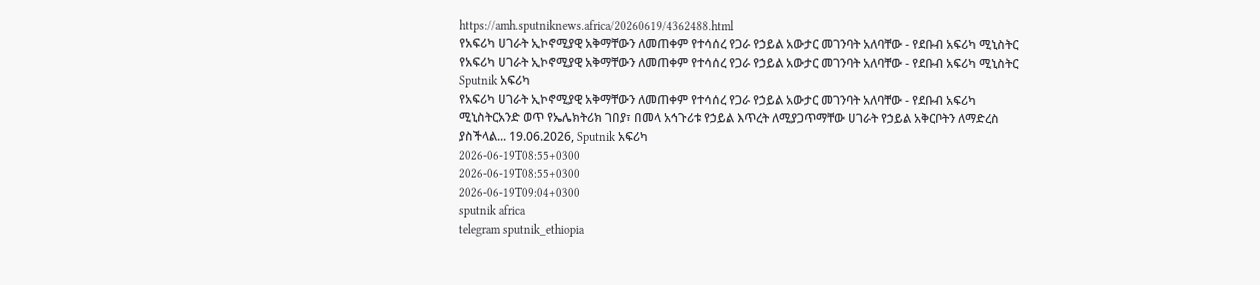https://amh.sputniknews.africa/20260619/4362488.html
የአፍሪካ ሀገራት ኢኮኖሚያዊ አቅማቸውን ለመጠቀም የተሳሰረ የጋራ የኃይል አውታር መገንባት አለባቸው - የደቡብ አፍሪካ ሚኒስትር
የአፍሪካ ሀገራት ኢኮኖሚያዊ አቅማቸውን ለመጠቀም የተሳሰረ የጋራ የኃይል አውታር መገንባት አለባቸው - የደቡብ አፍሪካ ሚኒስትር
Sputnik አፍሪካ
የአፍሪካ ሀገራት ኢኮኖሚያዊ አቅማቸውን ለመጠቀም የተሳሰረ የጋራ የኃይል አውታር መገንባት አለባቸው - የደቡብ አፍሪካ ሚኒስትርአንድ ወጥ የኤሌክትሪክ ገበያ፣ በመላ አኅጉሪቱ የኃይል እጥረት ለሚያጋጥማቸው ሀገራት የኃይል አቅርቦትን ለማድረስ ያስችላል... 19.06.2026, Sputnik አፍሪካ
2026-06-19T08:55+0300
2026-06-19T08:55+0300
2026-06-19T09:04+0300
sputnik africa
telegram sputnik_ethiopia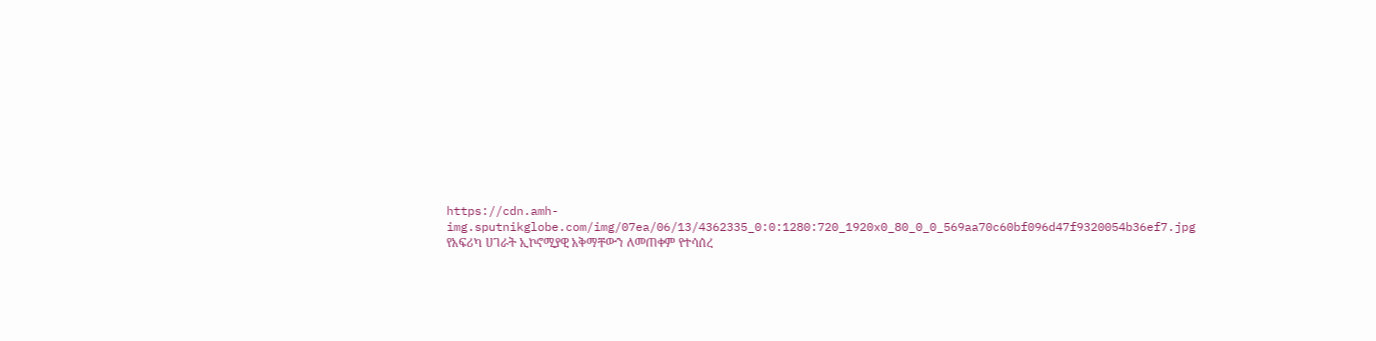https://cdn.amh-img.sputnikglobe.com/img/07ea/06/13/4362335_0:0:1280:720_1920x0_80_0_0_569aa70c60bf096d47f9320054b36ef7.jpg
የአፍሪካ ሀገራት ኢኮኖሚያዊ አቅማቸውን ለመጠቀም የተሳሰረ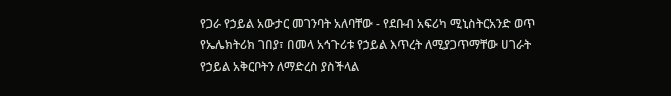የጋራ የኃይል አውታር መገንባት አለባቸው - የደቡብ አፍሪካ ሚኒስትርአንድ ወጥ የኤሌክትሪክ ገበያ፣ በመላ አኅጉሪቱ የኃይል እጥረት ለሚያጋጥማቸው ሀገራት የኃይል አቅርቦትን ለማድረስ ያስችላል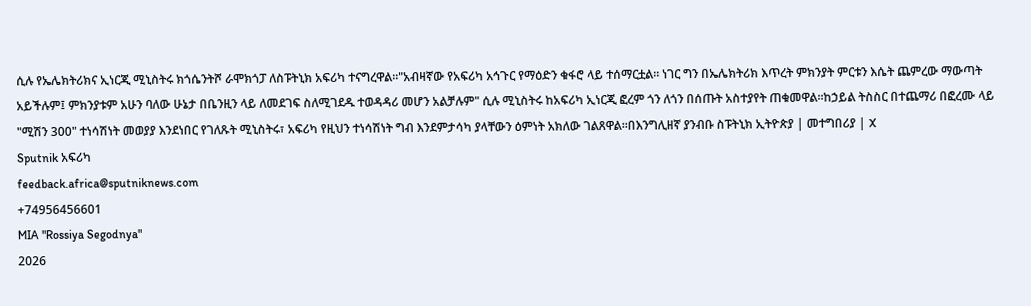ሲሉ የኤሌክትሪክና ኢነርጂ ሚኒስትሩ ክጎሴንትሾ ራሞክጎፓ ለስፑትኒክ አፍሪካ ተናግረዋል።"አብዛኛው የአፍሪካ አኅጉር የማዕድን ቁፋሮ ላይ ተሰማርቷል። ነገር ግን በኤሌክትሪክ እጥረት ምክንያት ምርቱን እሴት ጨምረው ማውጣት አይችሉም፤ ምክንያቱም አሁን ባለው ሁኔታ በቤንዚን ላይ ለመደገፍ ስለሚገደዱ ተወዳዳሪ መሆን አልቻሉም" ሲሉ ሚኒስትሩ ከአፍሪካ ኢነርጂ ፎረም ጎን ለጎን በሰጡት አስተያየት ጠቁመዋል።ከኃይል ትስስር በተጨማሪ በፎረሙ ላይ "ሚሽን 300" ተነሳሽነት መወያያ እንደነበር የገለጹት ሚኒስትሩ፣ አፍሪካ የዚህን ተነሳሽነት ግብ እንደምታሳካ ያላቸውን ዕምነት አክለው ገልጸዋል።በእንግሊዘኛ ያንብቡ ስፑትኒክ ኢትዮጵያ | መተግበሪያ | X
Sputnik አፍሪካ
feedback.africa@sputniknews.com
+74956456601
MIA "Rossiya Segodnya"
2026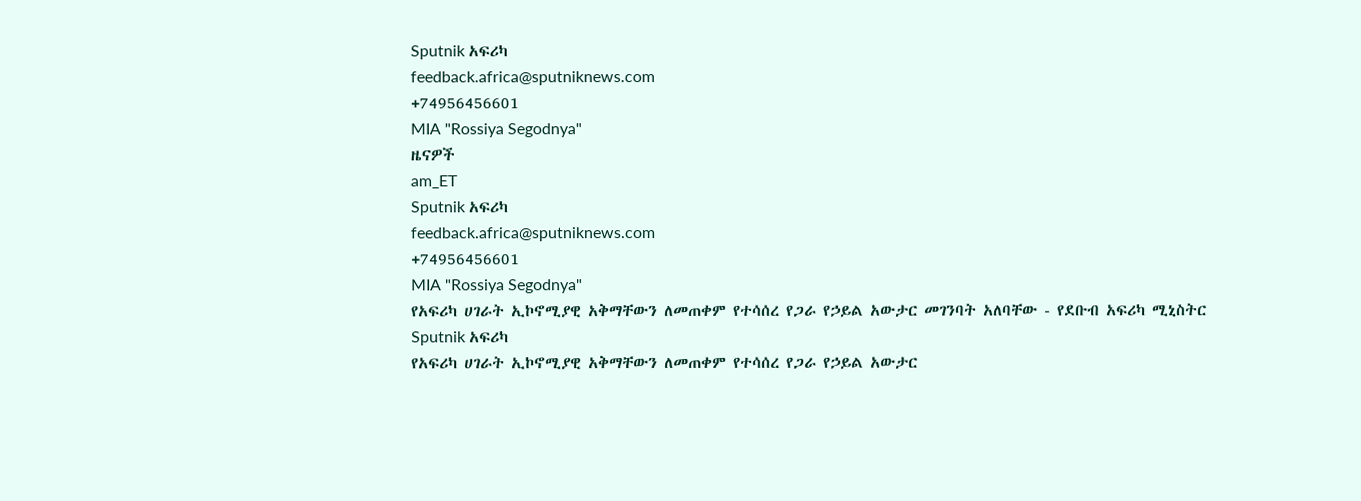Sputnik አፍሪካ
feedback.africa@sputniknews.com
+74956456601
MIA "Rossiya Segodnya"
ዜናዎች
am_ET
Sputnik አፍሪካ
feedback.africa@sputniknews.com
+74956456601
MIA "Rossiya Segodnya"
የአፍሪካ ሀገራት ኢኮኖሚያዊ አቅማቸውን ለመጠቀም የተሳሰረ የጋራ የኃይል አውታር መገንባት አለባቸው - የደቡብ አፍሪካ ሚኒስትር
Sputnik አፍሪካ
የአፍሪካ ሀገራት ኢኮኖሚያዊ አቅማቸውን ለመጠቀም የተሳሰረ የጋራ የኃይል አውታር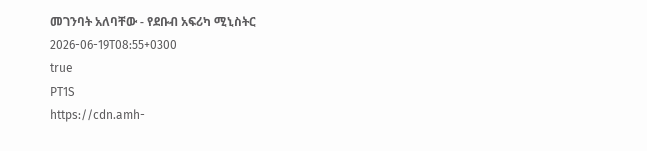መገንባት አለባቸው - የደቡብ አፍሪካ ሚኒስትር
2026-06-19T08:55+0300
true
PT1S
https://cdn.amh-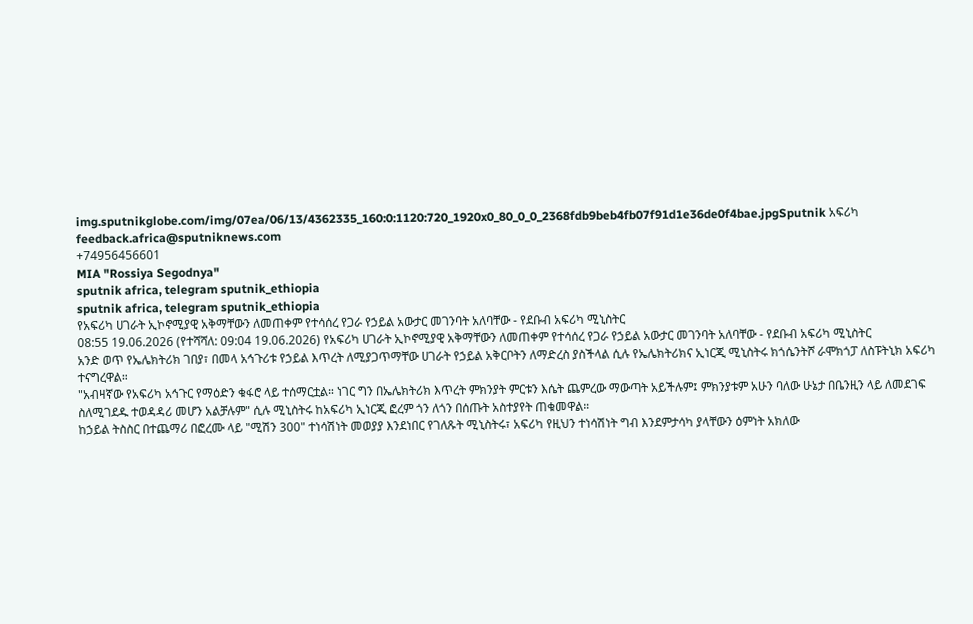img.sputnikglobe.com/img/07ea/06/13/4362335_160:0:1120:720_1920x0_80_0_0_2368fdb9beb4fb07f91d1e36de0f4bae.jpgSputnik አፍሪካ
feedback.africa@sputniknews.com
+74956456601
MIA "Rossiya Segodnya"
sputnik africa, telegram sputnik_ethiopia
sputnik africa, telegram sputnik_ethiopia
የአፍሪካ ሀገራት ኢኮኖሚያዊ አቅማቸውን ለመጠቀም የተሳሰረ የጋራ የኃይል አውታር መገንባት አለባቸው - የደቡብ አፍሪካ ሚኒስትር
08:55 19.06.2026 (የተሻሻለ: 09:04 19.06.2026) የአፍሪካ ሀገራት ኢኮኖሚያዊ አቅማቸውን ለመጠቀም የተሳሰረ የጋራ የኃይል አውታር መገንባት አለባቸው - የደቡብ አፍሪካ ሚኒስትር
አንድ ወጥ የኤሌክትሪክ ገበያ፣ በመላ አኅጉሪቱ የኃይል እጥረት ለሚያጋጥማቸው ሀገራት የኃይል አቅርቦትን ለማድረስ ያስችላል ሲሉ የኤሌክትሪክና ኢነርጂ ሚኒስትሩ ክጎሴንትሾ ራሞክጎፓ ለስፑትኒክ አፍሪካ ተናግረዋል።
"አብዛኛው የአፍሪካ አኅጉር የማዕድን ቁፋሮ ላይ ተሰማርቷል። ነገር ግን በኤሌክትሪክ እጥረት ምክንያት ምርቱን እሴት ጨምረው ማውጣት አይችሉም፤ ምክንያቱም አሁን ባለው ሁኔታ በቤንዚን ላይ ለመደገፍ ስለሚገደዱ ተወዳዳሪ መሆን አልቻሉም" ሲሉ ሚኒስትሩ ከአፍሪካ ኢነርጂ ፎረም ጎን ለጎን በሰጡት አስተያየት ጠቁመዋል።
ከኃይል ትስስር በተጨማሪ በፎረሙ ላይ "ሚሽን 300" ተነሳሽነት መወያያ እንደነበር የገለጹት ሚኒስትሩ፣ አፍሪካ የዚህን ተነሳሽነት ግብ እንደምታሳካ ያላቸውን ዕምነት አክለው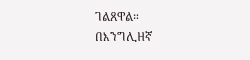ገልጸዋል።
በእንግሊዘኛ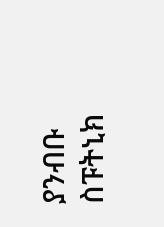ያንብቡ
ስፑትኒክ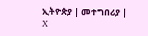ኢትዮጵያ | መተግበሪያ | X